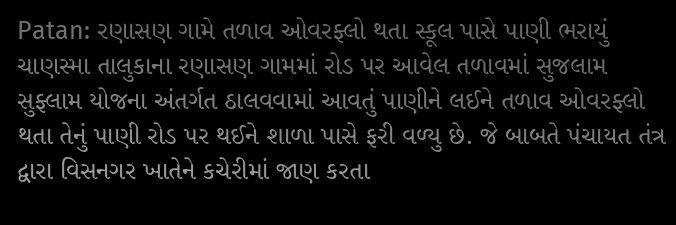Patan: રણાસણ ગામે તળાવ ઓવરફ્લો થતા સ્કૂલ પાસે પાણી ભરાયું
ચાણસ્મા તાલુકાના રણાસણ ગામમાં રોડ પર આવેલ તળાવમાં સુજલામ સુફ્લામ યોજના અંતર્ગત ઠાલવવામાં આવતું પાણીને લઈને તળાવ ઓવરફ્લો થતા તેનું પાણી રોડ પર થઈને શાળા પાસે ફરી વળ્યુ છે. જે બાબતે પંચાયત તંત્ર દ્વારા વિસનગર ખાતેને કચેરીમાં જાણ કરતા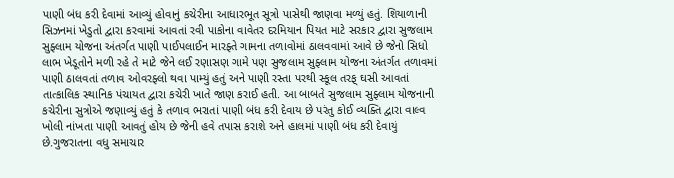પાણી બંધ કરી દેવામાં આવ્યું હોવાનું કચેરીના આધારભૂત સૂત્રો પાસેથી જાણવા મળ્યું હતું. શિયાળાની સિઝનમાં ખેડુતો દ્વારા કરવામાં આવતાં રવી પાકોના વાવેતર દરમિયાન પિયત માટે સરકાર દ્વારા સુજલામ સુફ્લામ યોજના અંતર્ગત પાણી પાઈપલાઈન મારફ્તે ગામના તળાવોમાં ઠાલવવામાં આવે છે જેનો સિધો લાભ ખેડૂતોને મળી રહે તે માટે જેને લઈ રણાસણ ગામે પણ સુજલામ સુફ્લામ યોજના અંતર્ગત તળાવમાં પાણી ઠાલવતાં તળાવ ઓવરફ્લો થવા પામ્યું હતું અને પાણી રસ્તા પરથી સ્કૂલ તરફ્ ઘસી આવતાં તાત્કાલિક સ્થાનિક પંચાયત દ્વારા કચેરી ખાતે જાણ કરાઈ હતી. આ બાબતે સુજલામ સુફ્લામ યોજનાની કચેરીના સુત્રોએ જણાવ્યું હતું કે તળાવ ભરાતાં પાણી બંધ કરી દેવાય છે પરંતુ કોઈ વ્યક્તિ દ્વારા વાલ્વ ખોલી નાંખતા પાણી આવતું હોય છે જેની હવે તપાસ કરાશે અને હાલમાં પાણી બંધ કરી દેવાયું છે.ગુજરાતના વધુ સમાચાર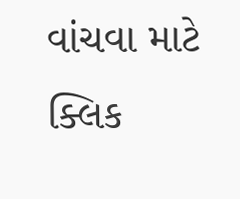વાંચવા માટે ક્લિક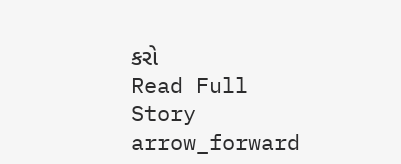કરો
Read Full Story arrow_forward